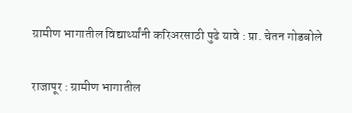ग्रामीण भागातील विद्यार्थ्यांनी करिअरसाठी पुढे यावे : प्रा. चेतन गोडबोले

राजापूर : ग्रामीण भागातील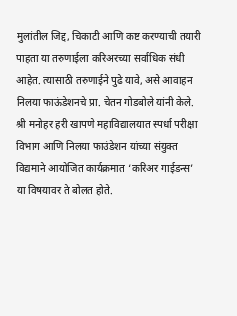मुलांतील जिद्द, चिकाटी आणि कष्ट करण्याची तयारी पाहता या तरुणाईला करिअरच्या सर्वाधिक संधी आहेत. त्यासाठी तरुणाईने पुढे यावे, असे आवाहन निलया फाऊंडेशनचे प्रा. चेतन गोडबोले यांनी केले. श्री मनोहर हरी खापणे महाविद्यालयात स्पर्धा परीक्षा विभाग आणि निलया फाउंडेशन यांच्या संयुक्त विद्यमाने आयोजित कार्यक्रमात ‘करिअर गाईडन्स’ या विषयावर ते बोलत होते.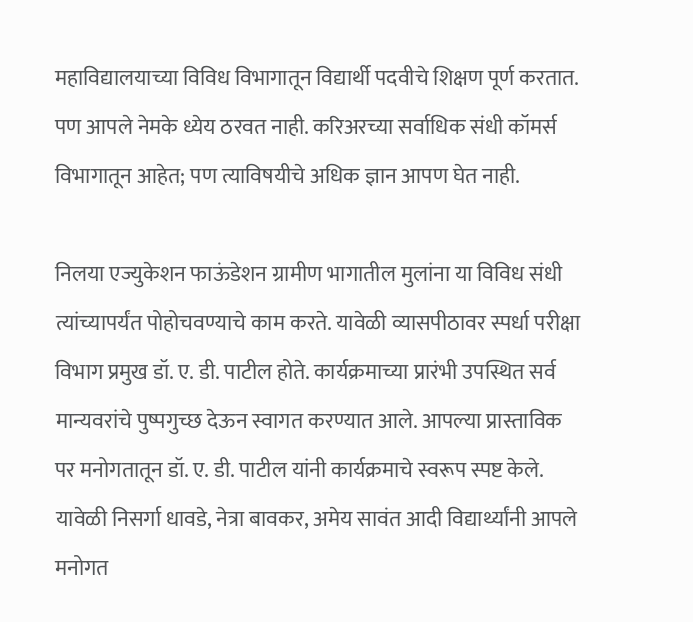महाविद्यालयाच्या विविध विभागातून विद्यार्थी पदवीचे शिक्षण पूर्ण करतात. पण आपले नेमके ध्येय ठरवत नाही. करिअरच्या सर्वाधिक संधी कॉमर्स विभागातून आहेत; पण त्याविषयीचे अधिक ज्ञान आपण घेत नाही.

निलया एज्युकेशन फाऊंडेशन ग्रामीण भागातील मुलांना या विविध संधी त्यांच्यापर्यंत पोहोचवण्याचे काम करते. यावेळी व्यासपीठावर स्पर्धा परीक्षा विभाग प्रमुख डॉ. ए. डी. पाटील होते. कार्यक्रमाच्या प्रारंभी उपस्थित सर्व मान्यवरांचे पुष्पगुच्छ देऊन स्वागत करण्यात आले. आपल्या प्रास्ताविक पर मनोगतातून डॉ. ए. डी. पाटील यांनी कार्यक्रमाचे स्वरूप स्पष्ट केले. यावेळी निसर्गा धावडे, नेत्रा बावकर, अमेय सावंत आदी विद्यार्थ्यांनी आपले मनोगत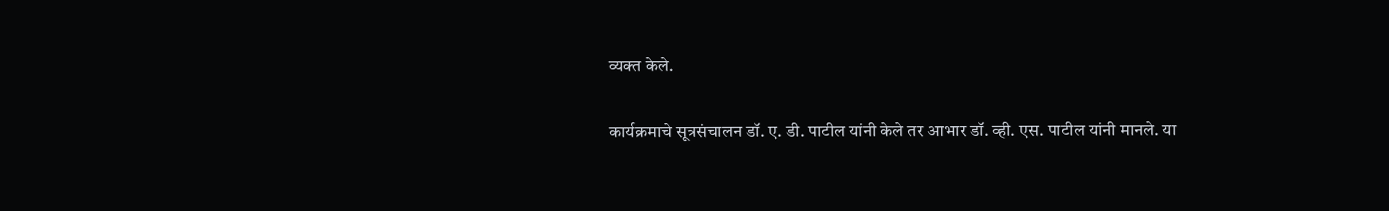व्यक्त केले.

कार्यक्रमाचे सूत्रसंचालन डॉ. ए. डी. पाटील यांनी केले तर आभार डॉ. व्ही. एस. पाटील यांनी मानले. या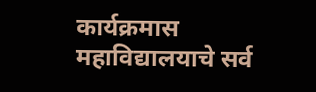कार्यक्रमास महाविद्यालयाचे सर्व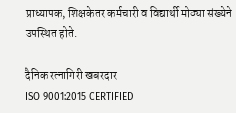प्राध्यापक, शिक्षकेतर कर्मचारी व विद्यार्थी मोठ्या संख्येने उपस्थित होते.

दैनिक रत्नागिरी खबरदार
ISO 9001:2015 CERTIFIED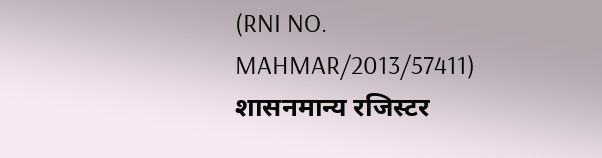(RNI NO. MAHMAR/2013/57411)
शासनमान्य रजिस्टर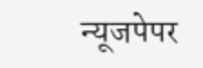न्यूजपेपर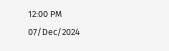12:00 PM 07/Dec/2024